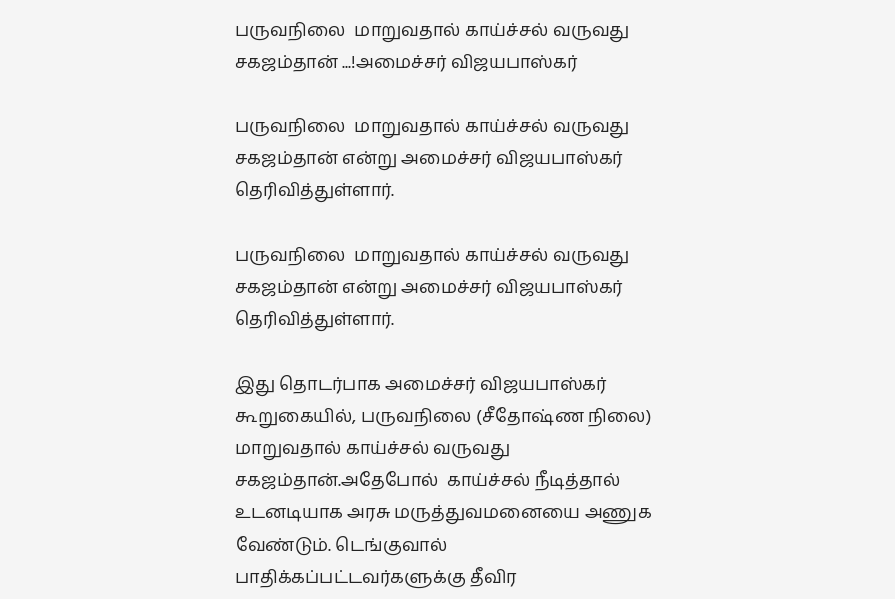பருவநிலை  மாறுவதால் காய்ச்சல் வருவது சகஜம்தான் ...!அமைச்சர் விஜயபாஸ்கர்

பருவநிலை  மாறுவதால் காய்ச்சல் வருவது சகஜம்தான் என்று அமைச்சர் விஜயபாஸ்கர் தெரிவித்துள்ளார்.

பருவநிலை  மாறுவதால் காய்ச்சல் வருவது சகஜம்தான் என்று அமைச்சர் விஜயபாஸ்கர் தெரிவித்துள்ளார்.

இது தொடர்பாக அமைச்சர் விஜயபாஸ்கர் கூறுகையில், பருவநிலை (சீதோஷ்ண நிலை) மாறுவதால் காய்ச்சல் வருவது சகஜம்தான்.அதேபோல்  காய்ச்சல் நீடித்தால் உடனடியாக அரசு மருத்துவமனையை அணுக வேண்டும். டெங்குவால் பாதிக்கப்பட்டவர்களுக்கு தீவிர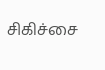சிகிச்சை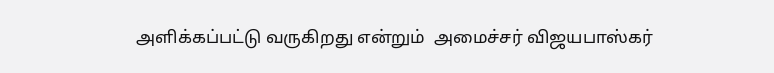அளிக்கப்பட்டு வருகிறது என்றும்  அமைச்சர் விஜயபாஸ்கர்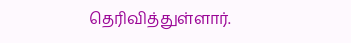தெரிவித்துள்ளார்.